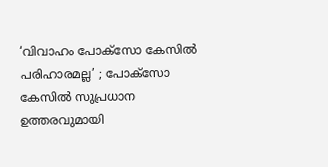‘വിവാഹം പോക്സോ കേസിൽ പരിഹാരമല്ല’ ; പോക്സോ കേസിൽ സുപ്രധാന ഉത്തരവുമായി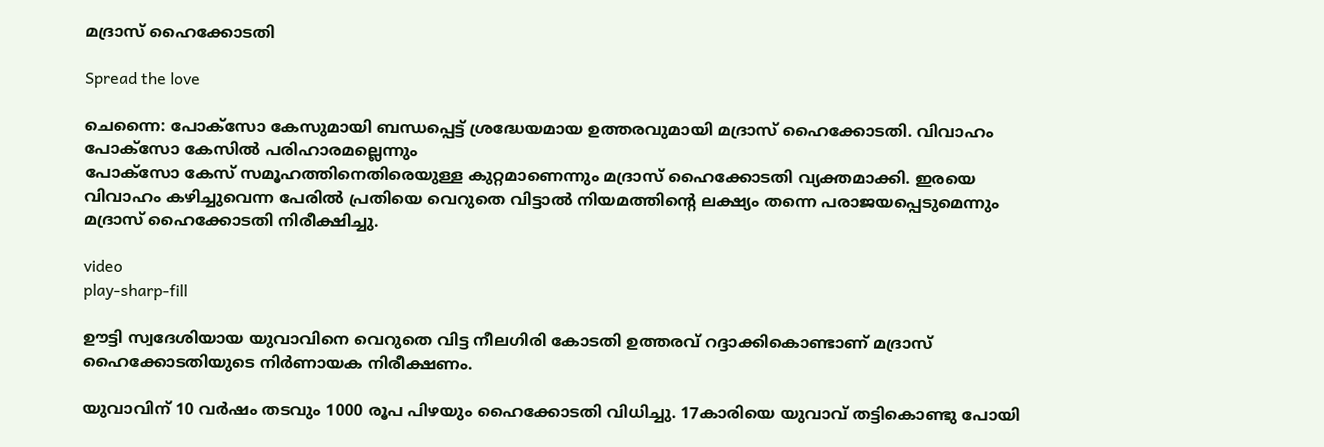മദ്രാസ് ഹൈക്കോടതി

Spread the love

ചെന്നൈ: പോക്സോ കേസുമായി ബന്ധപ്പെട്ട് ശ്രദ്ധേയമായ ഉത്തരവുമായി മദ്രാസ് ഹൈക്കോടതി. വിവാഹം പോക്സോ കേസിൽ പരിഹാരമല്ലെന്നും
പോക്സോ കേസ് സമൂഹത്തിനെതിരെയുള്ള കുറ്റമാണെന്നും മദ്രാസ് ഹൈക്കോടതി വ്യക്തമാക്കി. ഇരയെ വിവാഹം കഴിച്ചുവെന്ന പേരിൽ പ്രതിയെ വെറുതെ വിട്ടാൽ നിയമത്തിന്‍റെ ലക്ഷ്യം തന്നെ പരാജയപ്പെടുമെന്നും മദ്രാസ് ഹൈക്കോടതി നിരീക്ഷിച്ചു.

video
play-sharp-fill

ഊട്ടി സ്വദേശിയായ യുവാവിനെ വെറുതെ വിട്ട നീലഗിരി കോടതി ഉത്തരവ് റദ്ദാക്കികൊണ്ടാണ് മദ്രാസ് ഹൈക്കോടതിയുടെ നിര്‍ണായക നിരീക്ഷണം.

യുവാവിന് 10 വർഷം തടവും 1000 രൂപ പിഴയും ഹൈക്കോടതി വിധിച്ചു. 17കാരിയെ യുവാവ് തട്ടികൊണ്ടു പോയി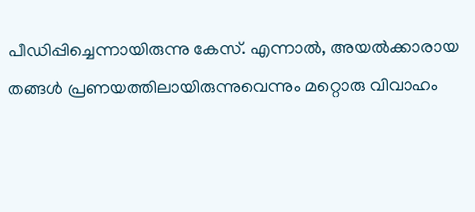പീഡിപ്പിച്ചെന്നായിരുന്നു കേസ്. എന്നാൽ, അയൽക്കാരായ തങ്ങൾ പ്രണയത്തിലായിരുന്നുവെന്നും മറ്റൊരു വിവാഹം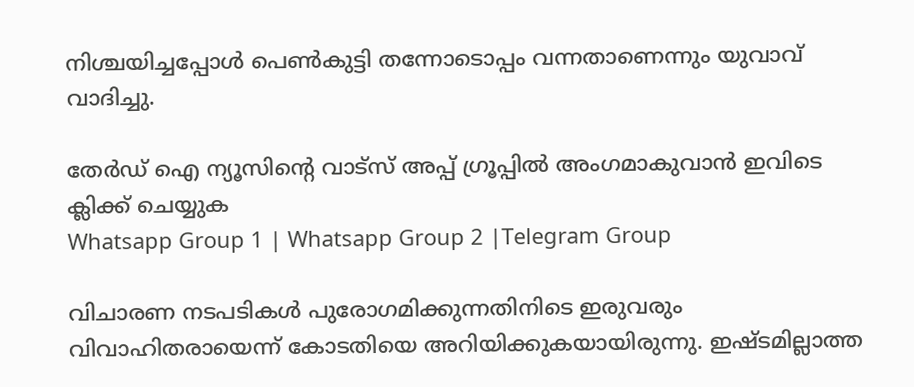നിശ്ചയിച്ചപ്പോൾ പെൺകുട്ടി തന്നോടൊപ്പം വന്നതാണെന്നും യുവാവ് വാദിച്ചു.

തേർഡ് ഐ ന്യൂസിന്റെ വാട്സ് അപ്പ് ഗ്രൂപ്പിൽ അംഗമാകുവാൻ ഇവിടെ ക്ലിക്ക് ചെയ്യുക
Whatsapp Group 1 | Whatsapp Group 2 |Telegram Group

വിചാരണ നടപടികൾ പുരോഗമിക്കുന്നതിനിടെ ഇരുവരും വിവാഹിതരായെന്ന് കോടതിയെ അറിയിക്കുകയായിരുന്നു. ഇഷ്ടമില്ലാത്ത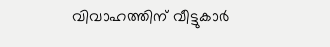വിവാഹത്തിന് വീട്ടുകാർ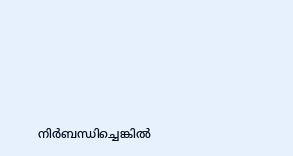നിർബന്ധിച്ചെങ്കിൽ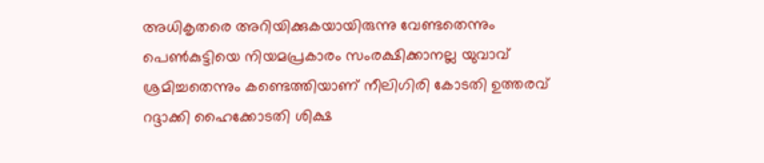അധികൃതരെ അറിയിക്കുകയായിരുന്നു വേണ്ടതെന്നും പെൺകുട്ടിയെ നിയമപ്രകാരം സംരക്ഷിക്കാനല്ല യുവാവ് ശ്രമിച്ചതെന്നും കണ്ടെത്തിയാണ് നീലിഗിരി കോടതി ഉത്തരവ് റദ്ദാക്കി ഹൈക്കോടതി ശിക്ഷ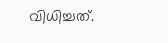വിധിച്ചത്.